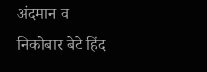अंदमान व निकोबार बेटे हिंद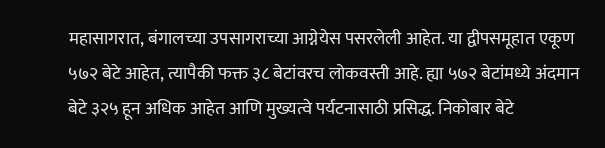महासागरात, बंगालच्या उपसागराच्या आग्नेयेस पसरलेली आहेत. या द्वीपसमूहात एकूण ५७२ बेटे आहेत, त्यापैकी फक्त ३८ बेटांवरच लोकवस्ती आहे. ह्या ५७२ बेटांमध्ये अंदमान बेटे ३२५ हून अधिक आहेत आणि मुख्यत्वे पर्यटनासाठी प्रसिद्ध. निकोबार बेटे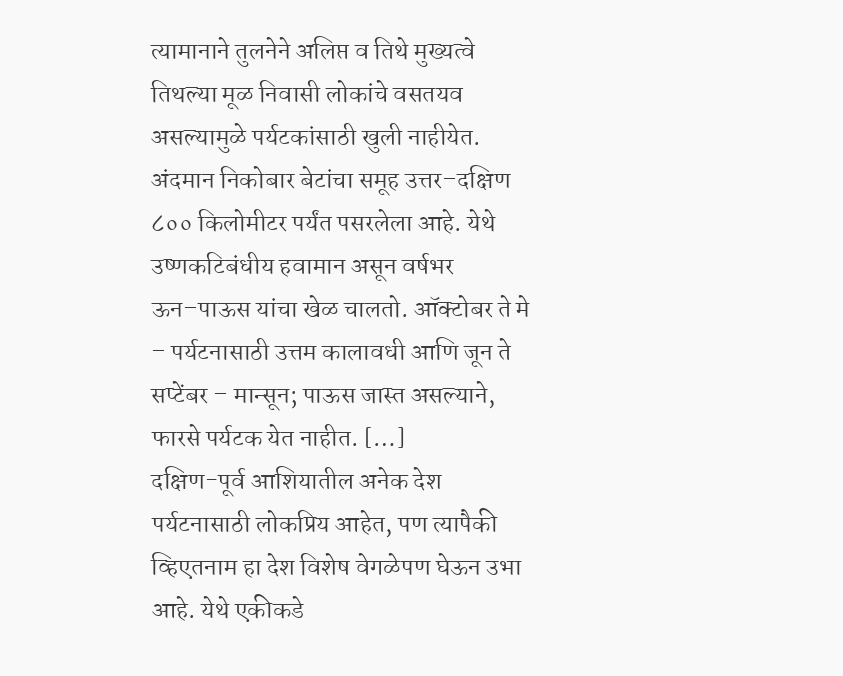त्यामानाने तुलनेने अलिप्त व तिथे मुख्यत्वे तिथल्या मूळ निवासी लोकांचे वसतयव असल्यामुळे पर्यटकांसाठी खुली नाहीयेत. अंदमान निकोबार बेटांचा समूह उत्तर–दक्षिण ८०० किलोमीटर पर्यंत पसरलेला आहे. येथे उष्णकटिबंधीय हवामान असून वर्षभर ऊन–पाऊस यांचा खेळ चालतो. ऑक्टोबर ते मे – पर्यटनासाठी उत्तम कालावधी आणि जून ते सप्टेंबर – मान्सून; पाऊस जास्त असल्याने, फारसे पर्यटक येत नाहीत. […]
दक्षिण-पूर्व आशियातील अनेक देश पर्यटनासाठी लोकप्रिय आहेत, पण त्यापैकी व्हिएतनाम हा देश विशेष वेगळेपण घेऊन उभा आहे. येथे एकीकडे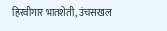हिरवीगार भातशेती, उंचसखल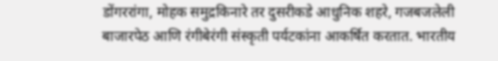डोंगररांगा, मोहक समुद्रकिनारे तर दुसरीकडे आधुनिक शहरे, गजबजलेली बाजारपेठ आणि रंगीबेरंगी संस्कृती पर्यटकांना आकर्षित करतात. भारतीय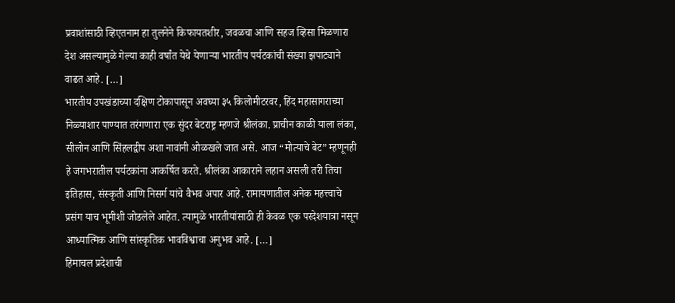प्रवाशांसाठी व्हिएतनाम हा तुलनेने किफायतशीर, जवळचा आणि सहज व्हिसा मिळणारा देश असल्यामुळे गेल्या काही वर्षांत येथे येणाऱ्या भारतीय पर्यटकांची संख्या झपाट्याने वाढत आहे. […]
भारतीय उपखंडाच्या दक्षिण टोकापासून अवघ्या ३५ किलोमीटरवर, हिंद महासागराच्या निळ्याशार पाण्यात तरंगणारा एक सुंदर बेटराष्ट्र म्हणजे श्रीलंका. प्राचीन काळी याला लंका, सीलोन आणि सिंहलद्वीप अशा नावांनी ओळखले जात असे. आज “मोत्याचे बेट” म्हणूनही हे जगभरातील पर्यटकांना आकर्षित करते. श्रीलंका आकाराने लहान असली तरी तिचा इतिहास, संस्कृती आणि निसर्ग यांचे वैभव अपार आहे. रामायणातील अनेक महत्त्वाचे प्रसंग याच भूमीशी जोडलेले आहेत. त्यामुळे भारतीयांसाठी ही केवळ एक परदेशयात्रा नसून आध्यात्मिक आणि सांस्कृतिक भावविश्वाचा अनुभव आहे. […]
हिमाचल प्रदेशाची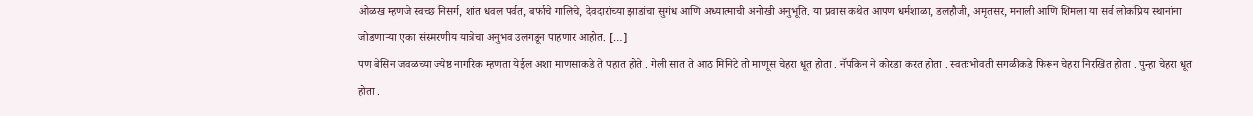ओळख म्हणजे स्वच्छ निसर्ग, शांत धवल पर्वत, बर्फाचे गालिचे, देवदारांच्या झाडांचा सुगंध आणि अध्यात्माची अनोखी अनुभूति. या प्रवास कथेत आपण धर्मशाळा, डलहौजी, अमृतसर, मनाली आणि शिमला या सर्व लोकप्रिय स्थानांना जोडणाऱ्या एका संस्मरणीय यात्रेचा अनुभव उलगडून पाहणार आहोत. […]
पण बेसिन जवळच्या ज्येष्ठ नागरिक म्हणता येईल अशा माणसाकडे ते पहात होते . गेली सात ते आठ मिनिटे तो माणूस चेहरा धूत होता . नॅपकिन ने कोरडा करत होता . स्वतःभोवती सगळीकडे फिरून चेहरा निरखित होता . पुन्हा चेहरा धूत होता .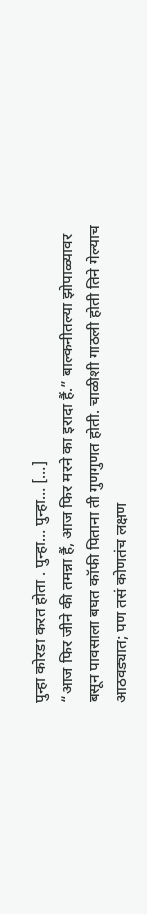पुन्हा कोरडा करत होता . पुन्हा… पुन्हा… […]
“आज फिर जीने की तमन्ना हैं, आज फिर मरने का इरादा हैं.” बाल्कनीतल्या झोपाळ्यावर बसून पावसाला बघत कॉफी पिताना ती गुणगुणत होती. चाळीशी गाठली होती तिने गेल्याच आठवड्यात; पण तसं कोणतंच लक्षण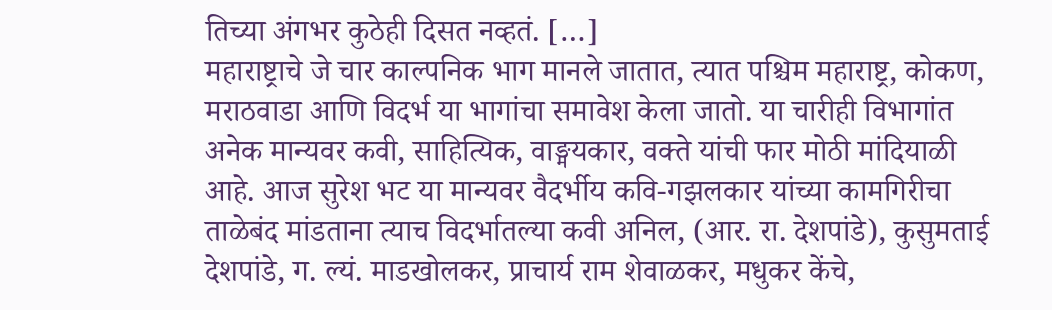तिच्या अंगभर कुठेही दिसत नव्हतं. […]
महाराष्ट्राचे जे चार काल्पनिक भाग मानले जातात, त्यात पश्चिम महाराष्ट्र, कोकण, मराठवाडा आणि विदर्भ या भागांचा समावेश केला जातो. या चारीही विभागांत अनेक मान्यवर कवी, साहित्यिक, वाङ्मयकार, वक्ते यांची फार मोठी मांदियाळी आहे. आज सुरेश भट या मान्यवर वैदर्भीय कवि-गझलकार यांच्या कामगिरीचा ताळेबंद मांडताना त्याच विदर्भातल्या कवी अनिल, (आर. रा. देशपांडे), कुसुमताई देशपांडे, ग. ल्यं. माडखोलकर, प्राचार्य राम शेवाळकर, मधुकर केंचे,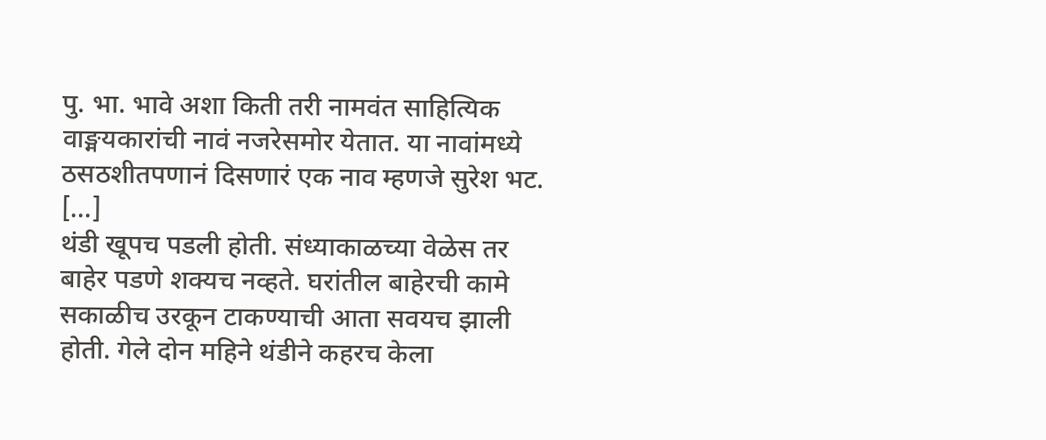पु. भा. भावे अशा किती तरी नामवंत साहित्यिक वाङ्मयकारांची नावं नजरेसमोर येतात. या नावांमध्ये ठसठशीतपणानं दिसणारं एक नाव म्हणजे सुरेश भट. […]
थंडी खूपच पडली होती. संध्याकाळच्या वेळेस तर बाहेर पडणे शक्यच नव्हते. घरांतील बाहेरची कामे सकाळीच उरकून टाकण्याची आता सवयच झाली होती. गेले दोन महिने थंडीने कहरच केला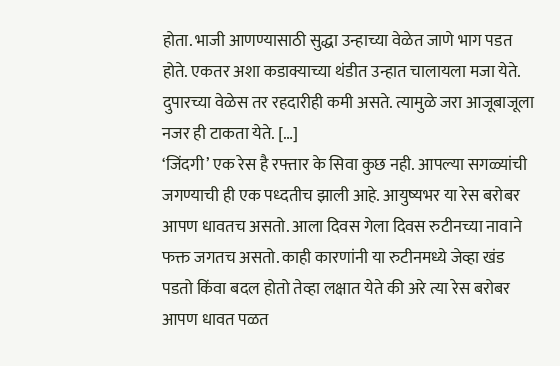होता. भाजी आणण्यासाठी सुद्धा उन्हाच्या वेळेत जाणे भाग पडत होते. एकतर अशा कडाक्याच्या थंडीत उन्हात चालायला मजा येते. दुपारच्या वेळेस तर रहदारीही कमी असते. त्यामुळे जरा आजूबाजूला नजर ही टाकता येते. […]
‘जिंदगी’ एक रेस है रफ्तार के सिवा कुछ नही. आपल्या सगळ्यांची जगण्याची ही एक पध्दतीच झाली आहे. आयुष्यभर या रेस बरोबर आपण धावतच असतो. आला दिवस गेला दिवस रुटीनच्या नावाने फक्त जगतच असतो. काही कारणांनी या रुटीनमध्ये जेव्हा खंड पडतो किंवा बदल होतो तेव्हा लक्षात येते की अरे त्या रेस बरोबर आपण धावत पळत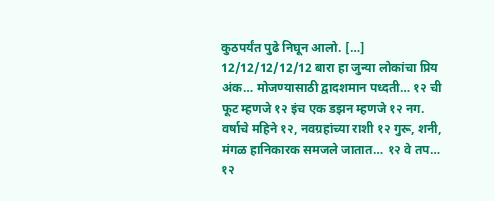कुठपर्यंत पुढे निघून आलो. […]
12/12/12/12/12 बारा हा जुन्या लोकांचा प्रिय अंक… मोजण्यासाठी द्वादशमान पध्दती… १२ ची फूट म्हणजे १२ इंच एक डझन म्हणजे १२ नग. वर्षाचे महिने १२, नवग्रहांच्या राशी १२ गुरू, शनी, मंगळ हानिकारक समजले जातात… १२ वे तप… १२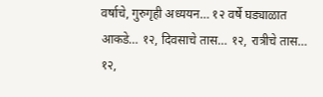वर्षाचे, गुरुगृही अध्ययन… १२ वर्षे घड्याळात आकडे… १२, दिवसाचे तास… १२, रात्रीचे तास… १२,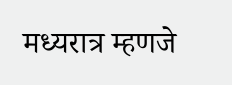मध्यरात्र म्हणजे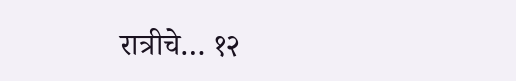रात्रीचे… १२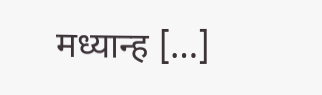मध्यान्ह […]